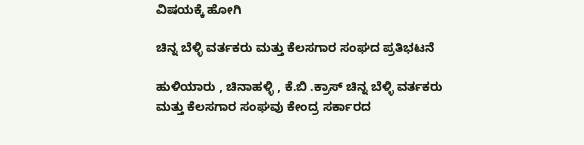ವಿಷಯಕ್ಕೆ ಹೋಗಿ

ಚಿನ್ನ ಬೆಳ್ಳಿ ವರ್ತಕರು ಮತ್ತು ಕೆಲಸಗಾರ ಸಂಘದ ಪ್ರತಿಭಟನೆ

ಹುಳಿಯಾರು , ಚಿನಾಹಳ್ಳಿ , ಕೆ.ಬಿ .ಕ್ರಾಸ್ ಚಿನ್ನ ಬೆಳ್ಳಿ ವರ್ತಕರು ಮತ್ತು ಕೆಲಸಗಾರ ಸಂಘವು ಕೇಂದ್ರ ಸರ್ಕಾರದ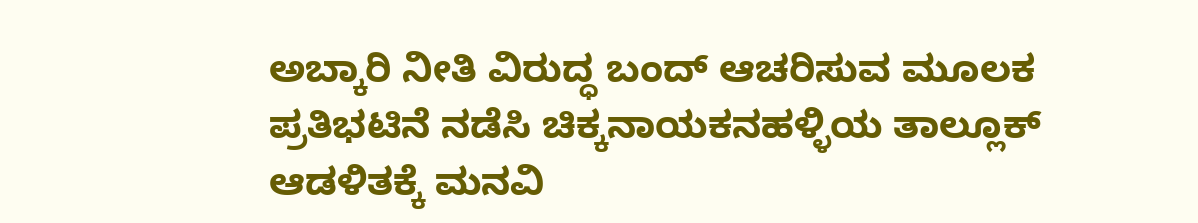ಅಬ್ಕಾರಿ ನೀತಿ ವಿರುದ್ಧ ಬಂದ್ ಆಚರಿಸುವ ಮೂಲಕ ಪ್ರತಿಭಟಿನೆ ನಡೆಸಿ ಚಿಕ್ಕನಾಯಕನಹಳ್ಳಿಯ ತಾಲ್ಲೂಕ್ ಆಡಳಿತಕ್ಕೆ ಮನವಿ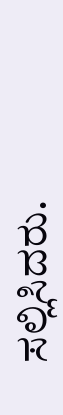ಸಲ್ಲಿಸಿದರು.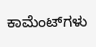ಕಾಮೆಂಟ್‌ಗಳು